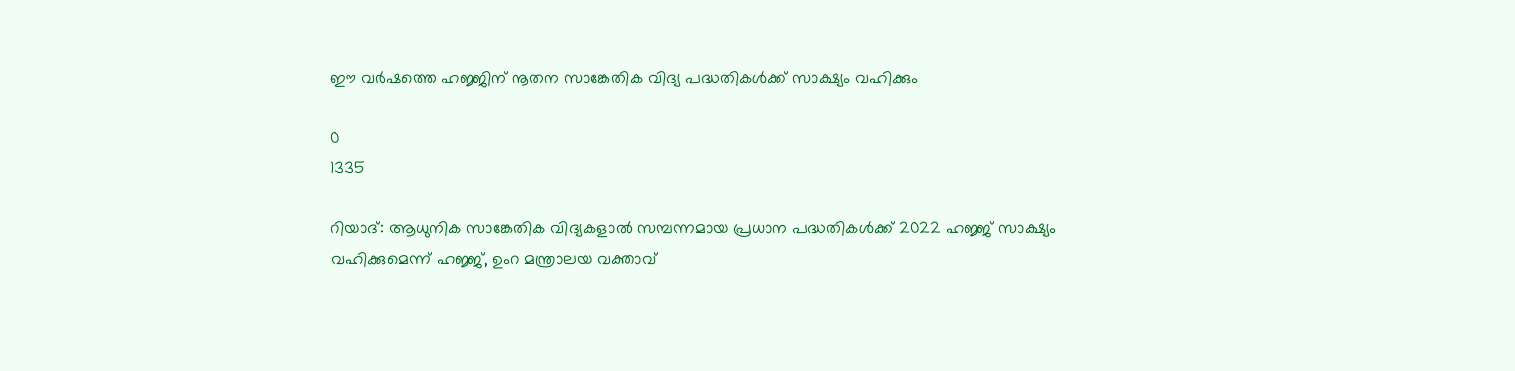ഈ വർഷത്തെ ഹജ്ജിന് നൂതന സാങ്കേതിക വിദ്യ പദ്ധതികൾക്ക് സാക്ഷ്യം വഹിക്കും

0
1335

റിയാദ്: ആധുനിക സാങ്കേതിക വിദ്യകളാൽ സമ്പന്നമായ പ്രധാന പദ്ധതികൾക്ക് 2022 ഹജ്ജ് സാക്ഷ്യം വഹിക്കുമെന്ന് ഹജ്ജ്, ഉംറ മന്ത്രാലയ വക്താവ്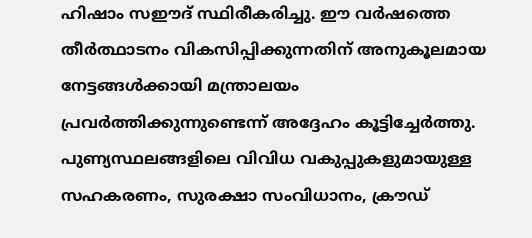ഹിഷാം സഈദ് സ്ഥിരീകരിച്ചു. ഈ വർഷത്തെ തീർത്ഥാടനം വികസിപ്പിക്കുന്നതിന് അനുകൂലമായ നേട്ടങ്ങൾക്കായി മന്ത്രാലയം പ്രവർത്തിക്കുന്നുണ്ടെന്ന് അദ്ദേഹം കൂട്ടിച്ചേർത്തു. പുണ്യസ്ഥലങ്ങളിലെ വിവിധ വകുപ്പുകളുമായുള്ള സഹകരണം, സുരക്ഷാ സംവിധാനം, ക്രൗഡ്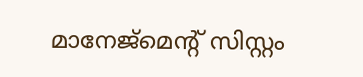മാനേജ്മെന്റ് സിസ്റ്റം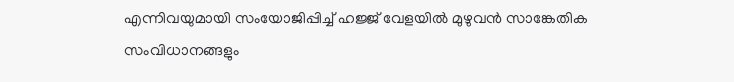എന്നിവയുമായി സംയോജിപ്പിച്ച് ഹജ്ജ് വേളയിൽ മുഴുവൻ സാങ്കേതിക സംവിധാനങ്ങളും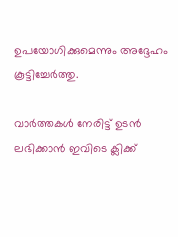ഉപയോഗിക്കുമെന്നും അദ്ദേഹം കൂട്ടിച്ചേർത്തു.

വാർത്തകൾ നേരിട്ട് ഉടൻ ലഭിക്കാൻ ഇവിടെ ക്ലിക്ക്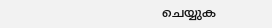ചെയ്യുക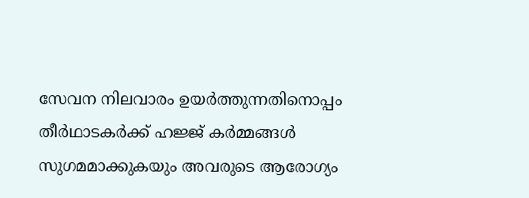സേവന നിലവാരം ഉയർത്തുന്നതിനൊപ്പം തീർഥാടകർക്ക് ഹജ്ജ് കർമ്മങ്ങൾ സുഗമമാക്കുകയും അവരുടെ ആരോഗ്യം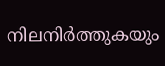നിലനിർത്തുകയും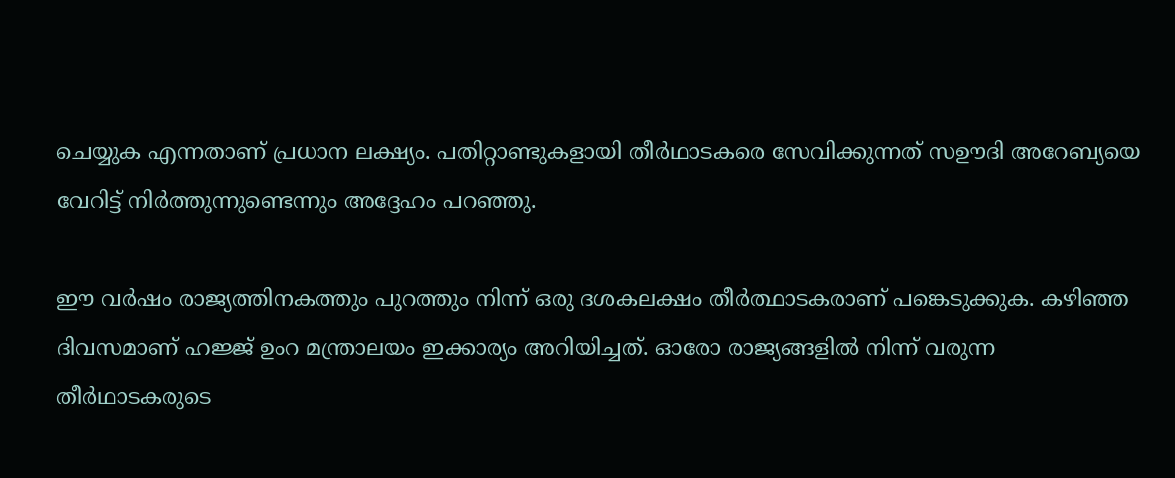ചെയ്യുക എന്നതാണ് പ്രധാന ലക്ഷ്യം. പതിറ്റാണ്ടുകളായി തീർഥാടകരെ സേവിക്കുന്നത് സഊദി അറേബ്യയെ വേറിട്ട് നിർത്തുന്നുണ്ടെന്നും അദ്ദേഹം പറഞ്ഞു.

ഈ വർഷം രാജ്യത്തിനകത്തും പുറത്തും നിന്ന് ഒരു ദശകലക്ഷം തീർത്ഥാടകരാണ് പങ്കെടുക്കുക. കഴിഞ്ഞ ദിവസമാണ് ഹജ്ജ് ഉംറ മന്ത്രാലയം ഇക്കാര്യം അറിയിച്ചത്. ഓരോ രാജ്യങ്ങളിൽ നിന്ന് വരുന്ന തീർഥാടകരുടെ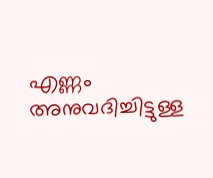എണ്ണം അനുവദിച്ചിട്ടുള്ള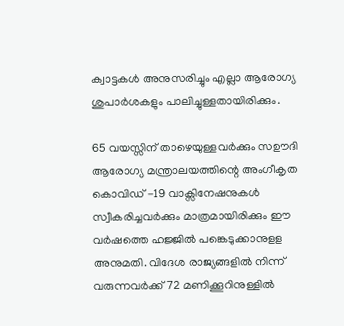ക്വാട്ടകൾ അനുസരിച്ചും എല്ലാ ആരോഗ്യ ശുപാർശകളും പാലിച്ചുള്ളതായിരിക്കും.

65 വയസ്സിന് താഴെയുള്ളവർക്കും സഊദി ആരോഗ്യ മന്ത്രാലയത്തിന്റെ അംഗീകൃത കൊവിഡ് -19 വാക്സിനേഷനുകൾ സ്വീകരിച്ചവർക്കും മാത്രമായിരിക്കും ഈ വർഷത്തെ ഹജ്ജിൽ പങ്കെടുക്കാനുളള അനുമതി. വിദേശ രാജ്യങ്ങളിൽ നിന്ന് വരുന്നവർക്ക് 72 മണിക്കൂറിനുള്ളിൽ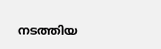നടത്തിയ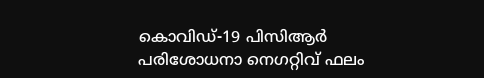കൊവിഡ്-19 പിസിആർ പരിശോധനാ നെഗറ്റിവ് ഫലം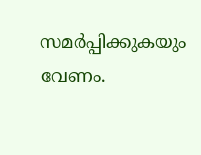സമർപ്പിക്കുകയും വേണം.